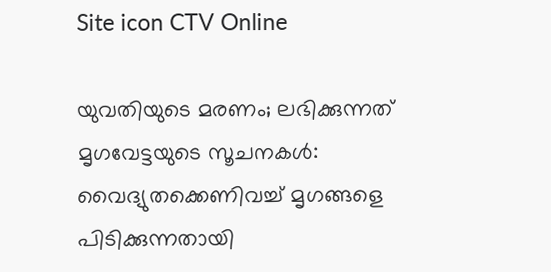Site icon CTV Online

യുവതിയുടെ മരണം; ലഭിക്കുന്നത് മൃഗവേട്ടയുടെ സൂചനകൾ: വൈദ്യുതക്കെണിവച്ച് മൃഗങ്ങളെ പിടിക്കുന്നതായി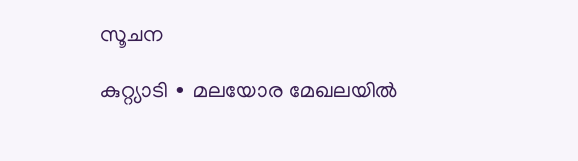സൂചന

കുറ്റ്യാടി ∙ മലയോര മേഖലയിൽ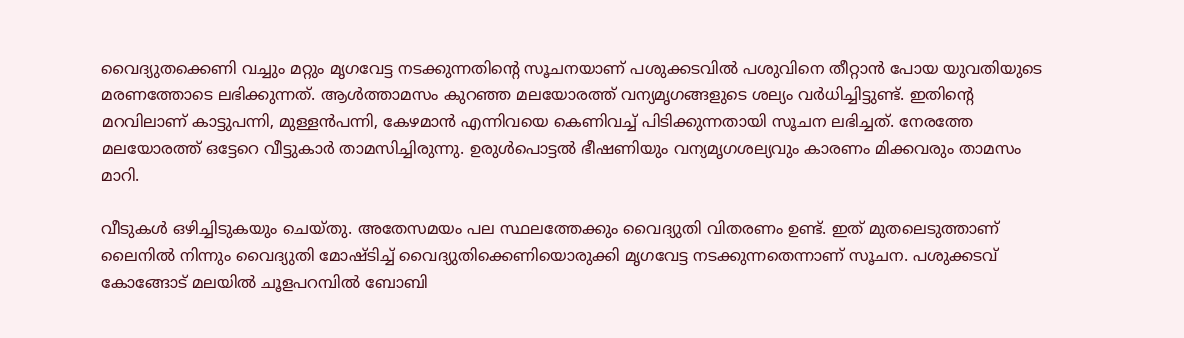വൈദ്യുതക്കെണി വച്ചും മറ്റും മൃഗവേട്ട നടക്കുന്നതിന്റെ സൂചനയാണ് പശുക്കടവിൽ പശുവിനെ തീറ്റാൻ പോയ യുവതിയുടെ മരണത്തോടെ ലഭിക്കുന്നത്. ആൾത്താമസം കുറഞ്ഞ മലയോരത്ത് വന്യമൃഗങ്ങളുടെ ശല്യം വർധിച്ചിട്ടുണ്ട്. ഇതിന്റെ മറവിലാണ് കാട്ടുപന്നി, മുള്ളൻപന്നി, കേഴമാൻ എന്നിവയെ കെണിവച്ച് പിടിക്കുന്നതായി സൂചന ലഭിച്ചത്. നേരത്തേ മലയോരത്ത് ഒട്ടേറെ വീട്ടുകാർ താമസിച്ചിരുന്നു. ഉരുൾപൊട്ടൽ ഭീഷണിയും വന്യമൃഗശല്യവും കാരണം മിക്കവരും താമസം മാറി.

വീടുകൾ ഒഴിച്ചിടുകയും ചെയ്തു. അതേസമയം പല സ്ഥലത്തേക്കും വൈദ്യുതി വിതരണം ഉണ്ട്. ഇത് മുതലെടുത്താണ് ലൈനിൽ നിന്നും വൈദ്യുതി മോഷ്ടിച്ച് വൈദ്യുതിക്കെണിയൊരുക്കി മൃഗവേട്ട നടക്കുന്നതെന്നാണ് സൂചന. പശുക്കടവ് കോങ്ങോട് മലയിൽ ചൂളപറമ്പിൽ ബോബി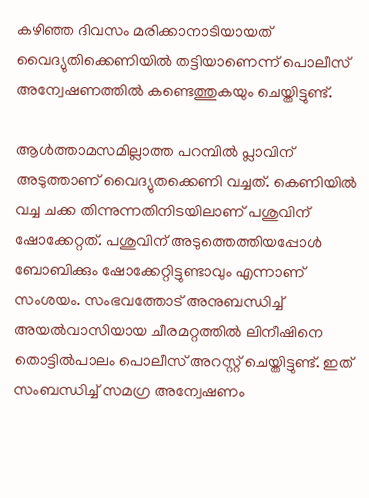കഴി‍ഞ്ഞ ദിവസം മരിക്കാനാടിയായത് വൈദ്യുതിക്കെണിയിൽ തട്ടിയാണെന്ന് പൊലീസ് അന്വേഷണത്തിൽ കണ്ടെത്തുകയും ചെയ്തിട്ടുണ്ട്.

ആൾത്താമസമില്ലാത്ത പറമ്പിൽ പ്ലാവിന് അടുത്താണ് വൈദ്യുതക്കെണി വച്ചത്. കെണിയിൽ വച്ച ചക്ക തിന്നുന്നതിനിടയിലാണ് പശുവിന് ഷോക്കേറ്റത്. പശുവിന് അടുത്തെത്തിയപ്പോൾ ബോബിക്കും ഷോക്കേറ്റിട്ടുണ്ടാവും എന്നാണ് സംശയം. സംഭവത്തോട് അനുബന്ധിച്ച് അയൽവാസിയായ ചീരമറ്റത്തിൽ ലിനീഷിനെ തൊട്ടിൽപാലം പൊലീസ് അറസ്റ്റ് ചെയ്തിട്ടുണ്ട്. ഇത് സംബന്ധിച്ച് സമഗ്ര അന്വേഷണം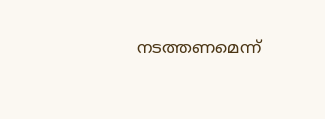നടത്തണമെന്ന്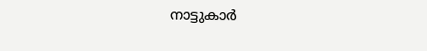നാട്ടുകാർ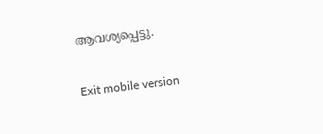ആവശ്യപ്പെട്ടു.

Exit mobile version